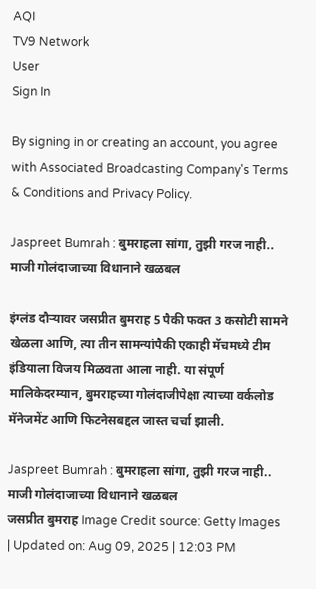AQI
TV9 Network
User
Sign In

By signing in or creating an account, you agree with Associated Broadcasting Company's Terms & Conditions and Privacy Policy.

Jaspreet Bumrah : बुमराहला सांगा, तुझी गरज नाही.. माजी गोलंदाजाच्या विधानाने खळबल

इंग्लंड दौऱ्यावर जसप्रीत बुमराह 5 पैकी फक्त 3 कसोटी सामने खेळला आणि, त्या तीन सामन्यांपैकी एकाही मॅचमध्ये टीम इंडियाला विजय मिळवता आला नाही. या संपूर्ण मालिकेदरम्यान, बुमराहच्या गोलंदाजीपेक्षा त्याच्या वर्कलोड मॅनेजमेंट आणि फिटनेसबद्दल जास्त चर्चा झाली.

Jaspreet Bumrah : बुमराहला सांगा, तुझी गरज नाही.. माजी गोलंदाजाच्या विधानाने खळबल
जसप्रीत बुमराह Image Credit source: Getty Images
| Updated on: Aug 09, 2025 | 12:03 PM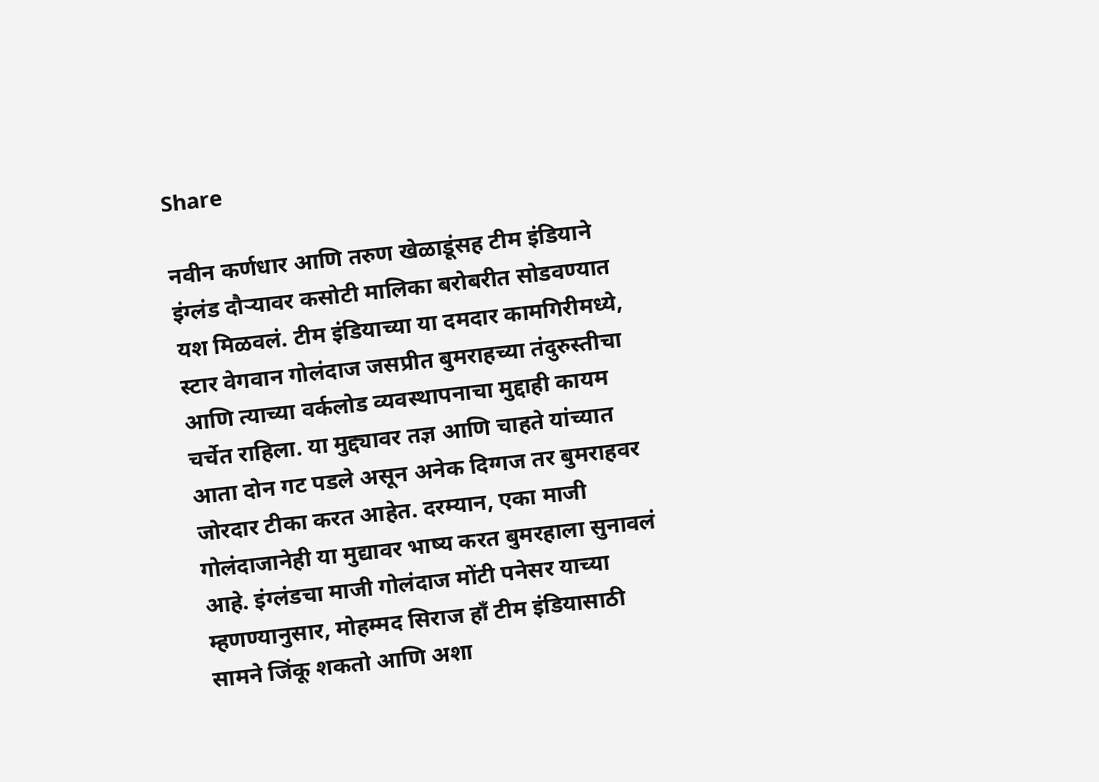Share

नवीन कर्णधार आणि तरुण खेळाडूंसह टीम इंडियाने इंग्लंड दौऱ्यावर कसोटी मालिका बरोबरीत सोडवण्यात यश मिळवलं. टीम इंडियाच्या या दमदार कामगिरीमध्ये, स्टार वेगवान गोलंदाज जसप्रीत बुमराहच्या तंदुरुस्तीचा आणि त्याच्या वर्कलोड व्यवस्थापनाचा मुद्दाही कायम चर्चेत राहिला. या मुद्द्यावर तज्ञ आणि चाहते यांच्यात आता दोन गट पडले असून अनेक दिग्गज तर बुमराहवर जोरदार टीका करत आहेत. दरम्यान, एका माजी गोलंदाजानेही या मुद्यावर भाष्य करत बुमरहाला सुनावलं आहे. इंग्लंडचा माजी गोलंदाज मोंटी पनेसर याच्या म्हणण्यानुसार, मोहम्मद सिराज हाँ टीम इंडियासाठी सामने जिंकू शकतो आणि अशा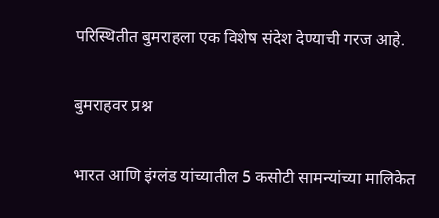परिस्थितीत बुमराहला एक विशेष संदेश देण्याची गरज आहे.

बुमराहवर प्रश्न

भारत आणि इंग्लंड यांच्यातील 5 कसोटी सामन्यांच्या मालिकेत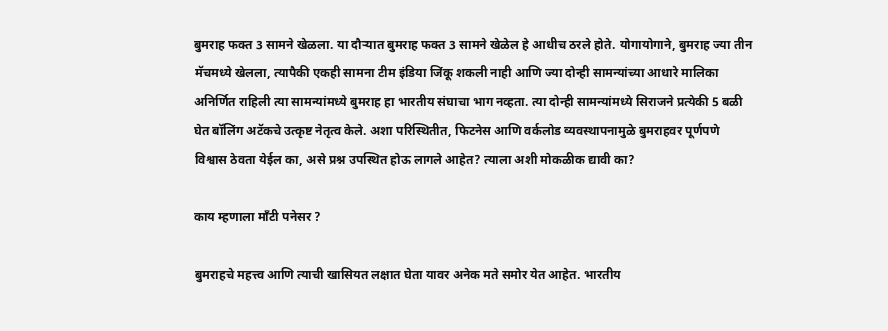बुमराह फक्त 3 सामने खेळला. या दौऱ्यात बुमराह फक्त 3 सामने खेळेल हे आधीच ठरले होते. योगायोगाने, बुमराह ज्या तीन मॅचमध्ये खेलला, त्यापैकी एकही सामना टीम इंडिया जिंकू शकली नाही आणि ज्या दोन्ही सामन्यांच्या आधारे मालिका अनिर्णित राहिली त्या सामन्यांमध्ये बुमराह हा भारतीय संघाचा भाग नव्हता. त्या दोन्ही सामन्यांमध्ये सिराजने प्रत्येकी 5 बळी घेत बॉलिंग अटॅकचे उत्कृष्ट नेतृत्व केले. अशा परिस्थितीत, फिटनेस आणि वर्कलोड व्यवस्थापनामुळे बुमराहवर पूर्णपणे विश्वास ठेवता येईल का, असे प्रश्न उपस्थित होऊ लागले आहेत? त्याला अशी मोकळीक द्यावी का?

काय म्हणाला माँटी पनेसर ?

बुमराहचे महत्त्व आणि त्याची खासियत लक्षात घेता यावर अनेक मते समोर येत आहेत. भारतीय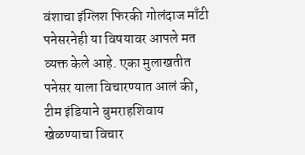वंशाचा इंग्लिश फिरकी गोलंदाज माँटी पनेसरनेही या विषयावर आपले मत व्यक्त केले आहे. एका मुलाखतीत पनेसर याला विचारण्यात आलं की, टीम इंडियाने बुमराहशिवाय खेळण्याचा विचार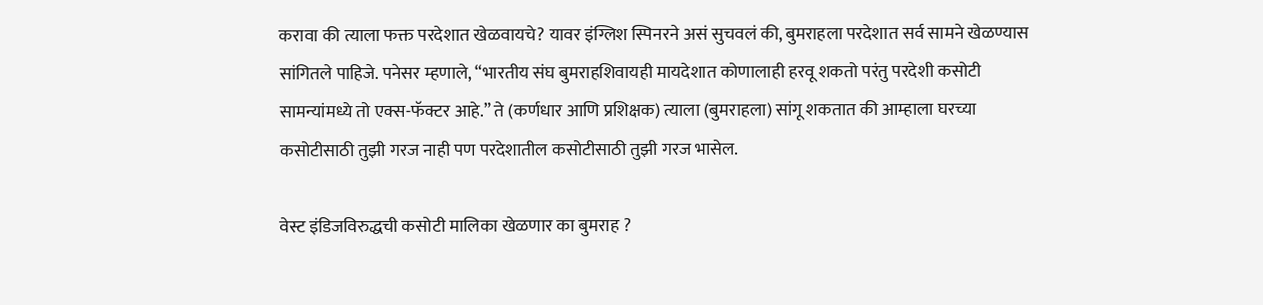करावा की त्याला फक्त परदेशात खेळवायचे? यावर इंग्लिश स्पिनरने असं सुचवलं की, बुमराहला परदेशात सर्व सामने खेळण्यास सांगितले पाहिजे. पनेसर म्हणाले, “भारतीय संघ बुमराहशिवायही मायदेशात कोणालाही हरवू शकतो परंतु परदेशी कसोटी सामन्यांमध्ये तो एक्स-फॅक्टर आहे.” ते (कर्णधार आणि प्रशिक्षक) त्याला (बुमराहला) सांगू शकतात की आम्हाला घरच्या कसोटीसाठी तुझी गरज नाही पण परदेशातील कसोटीसाठी तुझी गरज भासेल.

वेस्ट इंडिजविरुद्धची कसोटी मालिका खेळणार का बुमराह ?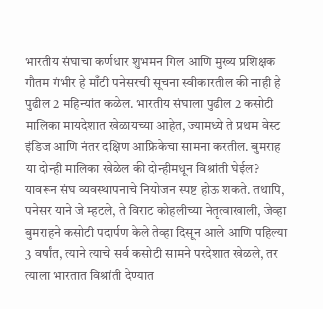भारतीय संघाचा कर्णधार शुभमन गिल आणि मुख्य प्रशिक्षक गौतम गंभीर हे माँटी पनेसरची सूचना स्वीकारतील की नाही हे पुढील 2 महिन्यांत कळेल. भारतीय संघाला पुढील 2 कसोटी मालिका मायदेशात खेळायच्या आहेत, ज्यामध्ये ते प्रथम वेस्ट इंडिज आणि नंतर दक्षिण आफ्रिकेचा सामना करतील. बुमराह या दोन्ही मालिका खेळेल की दोन्हीमधून विश्रांती घेईल? यावरून संघ व्यवस्थापनाचे नियोजन स्पष्ट होऊ शकते. तथापि, पनेसर याने जे म्हटले, ते विराट कोहलीच्या नेतृत्वाखाली, जेव्हा बुमराहने कसोटी पदार्पण केले तेव्हा दिसून आले आणि पहिल्या 3 वर्षांत, त्याने त्याचे सर्व कसोटी सामने परदेशात खेळले, तर त्याला भारतात विश्रांती देण्यात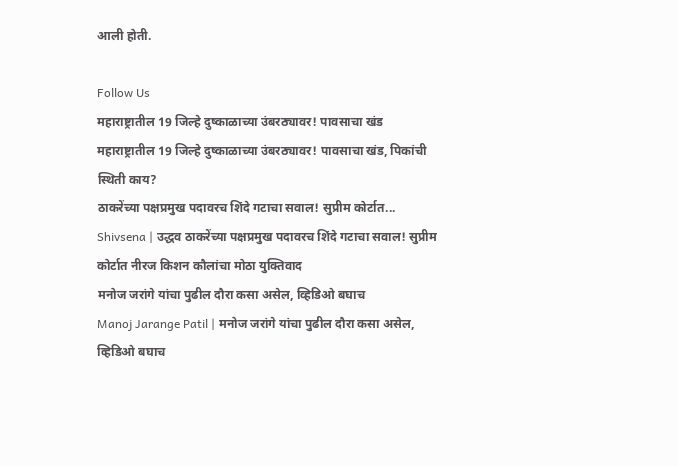आली होती.

Follow Us
महाराष्ट्रातील 19 जिल्हे दुष्काळाच्या उंबरठ्यावर! पावसाचा खंड
महाराष्ट्रातील 19 जिल्हे दुष्काळाच्या उंबरठ्यावर! पावसाचा खंड, पिकांची स्थिती काय?
ठाकरेंच्या पक्षप्रमुख पदावरच शिंदे गटाचा सवाल! सुप्रीम कोर्टात...
Shivsena | उद्धव ठाकरेंच्या पक्षप्रमुख पदावरच शिंदे गटाचा सवाल! सुप्रीम कोर्टात नीरज किशन कौलांचा मोठा युक्तिवाद
मनोज जरांगे यांचा पुढील दौरा कसा असेल, व्हिडिओ बघाच
Manoj Jarange Patil | मनोज जरांगे यांचा पुढील दौरा कसा असेल, व्हिडिओ बघाच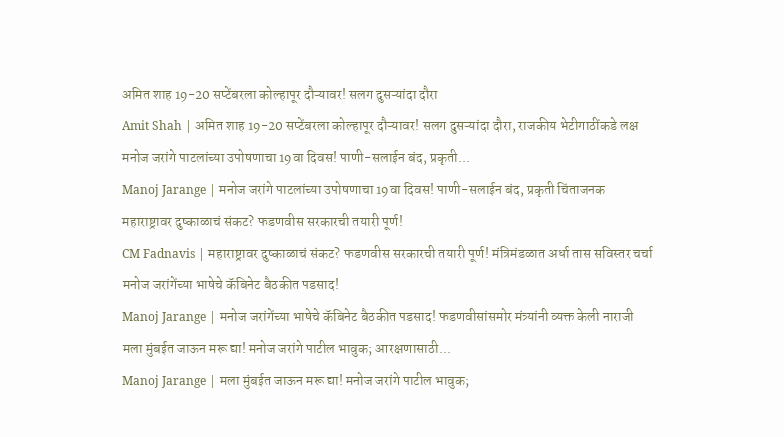अमित शाह 19-20 सप्टेंबरला कोल्हापूर दौऱ्यावर! सलग दुसऱ्यांदा दौरा
Amit Shah | अमित शाह 19-20 सप्टेंबरला कोल्हापूर दौऱ्यावर! सलग दुसऱ्यांदा दौरा, राजकीय भेटीगाठींकडे लक्ष
मनोज जरांगे पाटलांच्या उपोषणाचा 19वा दिवस! पाणी-सलाईन बंद, प्रकृती...
Manoj Jarange | मनोज जरांगे पाटलांच्या उपोषणाचा 19वा दिवस! पाणी-सलाईन बंद, प्रकृती चिंताजनक
महाराष्ट्रावर दुष्काळाचं संकट? फडणवीस सरकारची तयारी पूर्ण!
CM Fadnavis | महाराष्ट्रावर दुष्काळाचं संकट? फडणवीस सरकारची तयारी पूर्ण! मंत्रिमंडळात अर्धा तास सविस्तर चर्चा
मनोज जरांगेंच्या भाषेचे कॅबिनेट बैठकीत पडसाद!
Manoj Jarange | मनोज जरांगेंच्या भाषेचे कॅबिनेट बैठकीत पडसाद! फडणवीसांसमोर मंत्र्यांनी व्यक्त केली नाराजी
मला मुंबईत जाऊन मरू द्या! मनोज जरांगे पाटील भावुक; आरक्षणासाठी...
Manoj Jarange | मला मुंबईत जाऊन मरू द्या! मनोज जरांगे पाटील भावुक;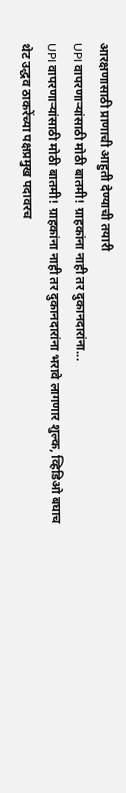आरक्षणासाठी प्राणाची आहुती देण्याची तयारी
UPI वापरणाऱ्यांसाठी मोठी बातमी! ग्राहकांना नाही तर दुकानदारांना...
UPI वापरणाऱ्यांसाठी मोठी बातमी! ग्राहकांना नाही तर दुकानदारांना भरावे लागणार शुल्क, व्हिडिओ बघाच
थेट उद्धव ठाकरेंच्या पक्षप्रमुख पदावरच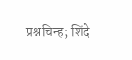प्रश्नचिन्ह; शिंदे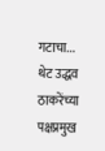गटाचा...
थेट उद्धव ठाकरेंच्या पक्षप्रमुख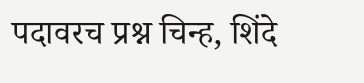पदावरच प्रश्न चिन्ह, शिंदे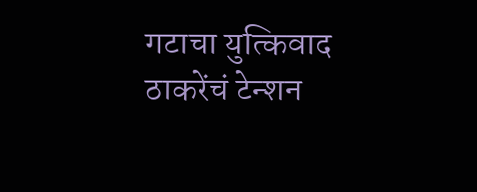गटाचा युत्किवाद ठाकरेंचं टेन्शन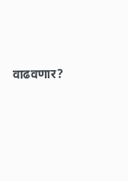वाढवणार?